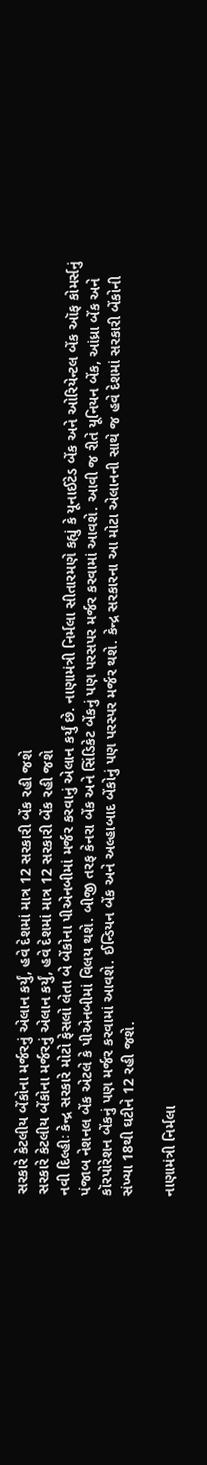સરકારે કેટલીય બેંકોના મર્જરનું એલાન કર્યું, હવે દેશમાં માત્ર 12 સરકારી બેંક રહી જશે
સરકારે કેટલીય બેંકોના મર્જરનું એલાન કર્યું, હવે દેશમાં માત્ર 12 સરકારી બેંક રહી જશે
નવી દિલ્હીઃ કેન્દ્ર સરકારે મોટો ફેસલો લેતા બે બેંકોના પીએનબીમાં મર્જર કરવાનું એલાન કર્યું છે. નાણામંત્રી નિર્મલા સીતારમણે કહ્યું કે યૂનાઈટેડ બેંક અને ઓરિયેન્ટલ બેંક ઑફ કોમર્સનું પંજાબ નેશનલ બેંક એટલે કે પીએનબીમાં વિલય થશે. બીજી તરફ કેનરા બેંક અને સિંડિકેટ બેંકનું પણ પરસપર મર્જર કરવામાં આવશે. આવી જ રીતે યૂનિયન બેંક, આંધ્રા બેંક અને કૉરપોરેશન બેંકનું પણ મર્જર કરવામાં આવશે. ઈન્ડિયન બેંક અને અલ્હાબાદ બેંકોનું પણ પરસ્પર મર્જર થશે. કેન્દ્ર સરકારના આ મોટા એલાનની સાથે જ હવે દેશમાં સરકારી બેંકોની સંખ્યા 18થી ઘટીને 12 રહી જશે.

નાણામંત્રી નિર્મલા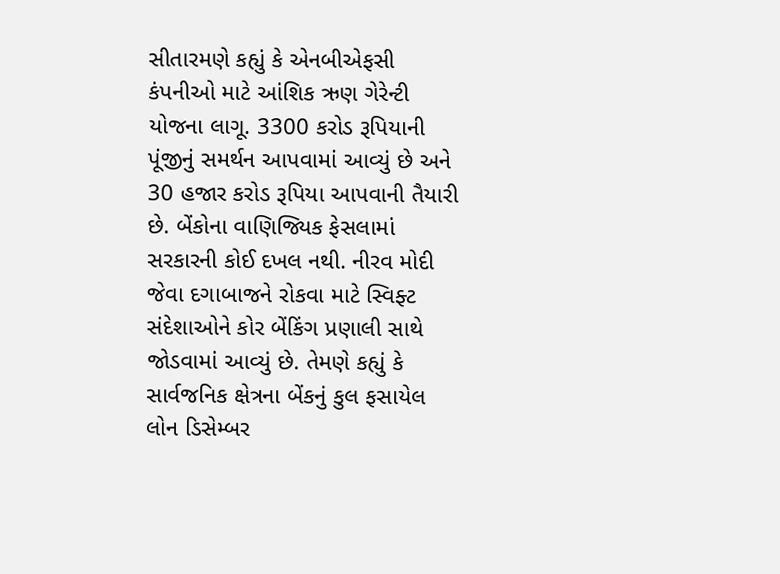સીતારમણે કહ્યું કે એનબીએફસી કંપનીઓ માટે આંશિક ઋણ ગેરેન્ટી યોજના લાગૂ. 3300 કરોડ રૂપિયાની પૂંજીનું સમર્થન આપવામાં આવ્યું છે અને 30 હજાર કરોડ રૂપિયા આપવાની તૈયારી છે. બેંકોના વાણિજ્યિક ફેસલામાં સરકારની કોઈ દખલ નથી. નીરવ મોદી જેવા દગાબાજને રોકવા માટે સ્વિફ્ટ સંદેશાઓને કોર બેંકિંગ પ્રણાલી સાથે જોડવામાં આવ્યું છે. તેમણે કહ્યું કે સાર્વજનિક ક્ષેત્રના બેંકનું કુલ ફસાયેલ લોન ડિસેમ્બર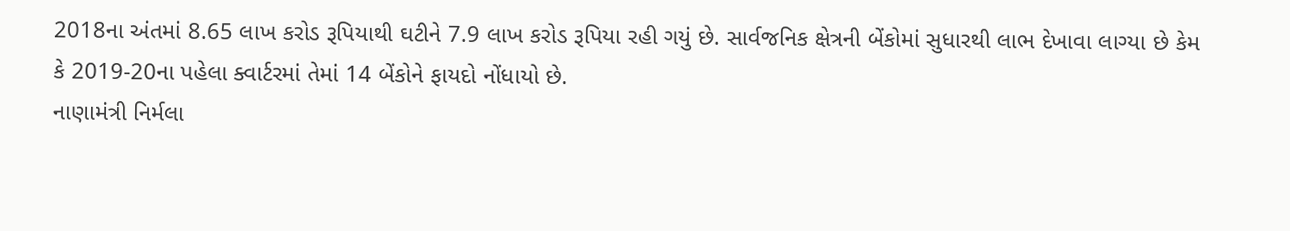2018ના અંતમાં 8.65 લાખ કરોડ રૂપિયાથી ઘટીને 7.9 લાખ કરોડ રૂપિયા રહી ગયું છે. સાર્વજનિક ક્ષેત્રની બેંકોમાં સુધારથી લાભ દેખાવા લાગ્યા છે કેમ કે 2019-20ના પહેલા ક્વાર્ટરમાં તેમાં 14 બેંકોને ફાયદો નોંધાયો છે.
નાણામંત્રી નિર્મલા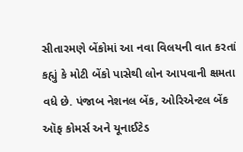સીતારમણે બેંકોમાં આ નવા વિલયની વાત કરતાં કહ્યું કે મોટી બેંકો પાસેથી લોન આપવાની ક્ષમતા વધે છે. પંજાબ નેશનલ બેંક, ઓરિએન્ટલ બેંક ઑફ કોમર્સ અને યૂનાઈટેડ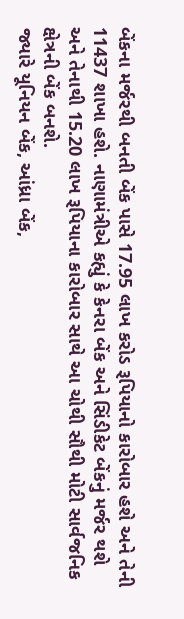બેંકના મર્જરથી બનતી બેંક પાસે 17.95 લાખ કરોડ રૂપિયાનો કારોબાર હશે અને તેની 11437 શાખા હશે. નાણામંત્રીએ કહ્યું કે કેનરા બેંક અને સિંડીકેટ બેંકનું મર્જર થશે અને તેનાથી 15.20 લાખ રૂપિયાના કારોબાર સાથે આ ચોથી સૌથી મોટી સાર્વજનિક ક્ષેત્રની બેંક બનશે.
જ્યારે યૂનિયન બેંક, આંધ્રા બેંક,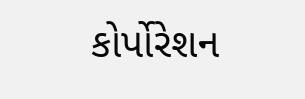કોર્પોરેશન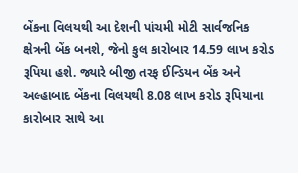બેંકના વિલયથી આ દેશની પાંચમી મોટી સાર્વજનિક ક્ષેત્રની બેંક બનશે, જેનો કુલ કારોબાર 14.59 લાખ કરોડ રૂપિયા હશે. જ્યારે બીજી તરફ ઈન્ડિયન બેંક અને અલ્હાબાદ બેંકના વિલયથી 8.08 લાખ કરોડ રૂપિયાના કારોબાર સાથે આ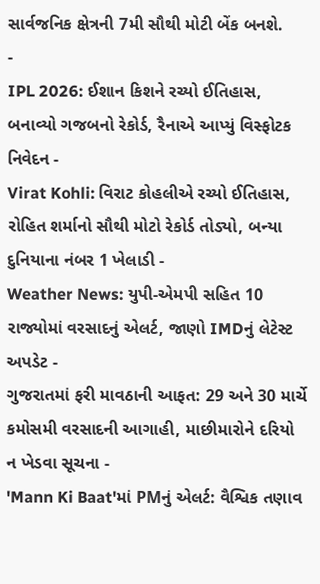સાર્વજનિક ક્ષેત્રની 7મી સૌથી મોટી બેંક બનશે.
-
IPL 2026: ઈશાન કિશને રચ્યો ઈતિહાસ, બનાવ્યો ગજબનો રેકોર્ડ, રૈનાએ આપ્યું વિસ્ફોટક નિવેદન -
Virat Kohli: વિરાટ કોહલીએ રચ્યો ઈતિહાસ, રોહિત શર્માનો સૌથી મોટો રેકોર્ડ તોડ્યો, બન્યા દુનિયાના નંબર 1 ખેલાડી -
Weather News: યુપી-એમપી સહિત 10 રાજ્યોમાં વરસાદનું એલર્ટ, જાણો IMDનું લેટેસ્ટ અપડેટ -
ગુજરાતમાં ફરી માવઠાની આફત: 29 અને 30 માર્ચે કમોસમી વરસાદની આગાહી, માછીમારોને દરિયો ન ખેડવા સૂચના -
'Mann Ki Baat'માં PMનું એલર્ટ: વૈશ્વિક તણાવ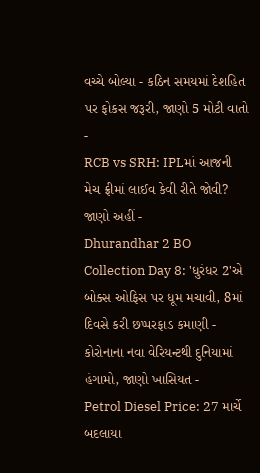વચ્ચે બોલ્યા - કઠિન સમયમાં દેશહિત પર ફોકસ જરૂરી, જાણો 5 મોટી વાતો -
RCB vs SRH: IPLમાં આજની મેચ ફ્રીમાં લાઈવ કેવી રીતે જોવી? જાણો અહીં -
Dhurandhar 2 BO Collection Day 8: 'ધુરંધર 2'એ બોક્સ ઓફિસ પર ધૂમ મચાવી, 8માં દિવસે કરી છપ્પરફાડ કમાણી -
કોરોનાના નવા વેરિયન્ટથી દુનિયામાં હંગામો, જાણો ખાસિયત -
Petrol Diesel Price: 27 માર્ચે બદલાયા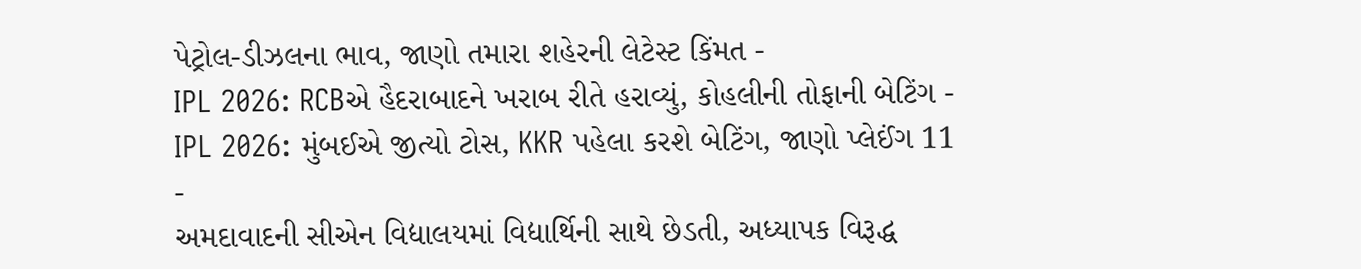પેટ્રોલ-ડીઝલના ભાવ, જાણો તમારા શહેરની લેટેસ્ટ કિંમત -
IPL 2026: RCBએ હૈદરાબાદને ખરાબ રીતે હરાવ્યું, કોહલીની તોફાની બેટિંગ -
IPL 2026: મુંબઈએ જીત્યો ટોસ, KKR પહેલા કરશે બેટિંગ, જાણો પ્લેઈંગ 11 -
અમદાવાદની સીએન વિદ્યાલયમાં વિદ્યાર્થિની સાથે છેડતી, અધ્યાપક વિરૂદ્ધ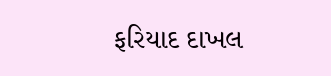ફરિયાદ દાખલ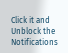Click it and Unblock the Notifications